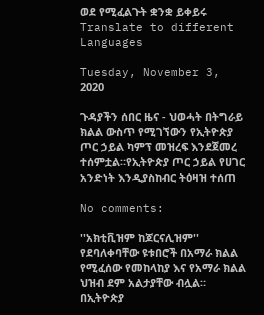ወደ የሚፈልጉት ቋንቋ ይቀይሩ Translate to different Languages

Tuesday, November 3, 2020

ጉዳያችን ሰበር ዜና - ህወሓት በትግራይ ክልል ውስጥ የሚገኘውን የኢትዮጵያ ጦር ኃይል ካምፕ መዝረፍ እንደጀመረ ተሰምቷል።የኢትዮጵያ ጦር ኃይል የሀገር አንድነት እንዲያስከብር ትዕዛዝ ተሰጠ

No comments:

''አክቲቪዝም ከጆርናሊዝም'' የደባለቀባቸው ዩቱበሮች በአማራ ክልል የሚፈሰው የመከላከያ እና የአማራ ክልል ህዝብ ደም አልታያቸው ብሏል። በኢትዮጵያ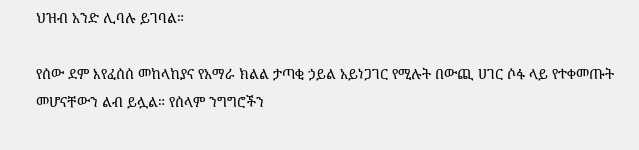ህዝብ አንድ ሊባሉ ይገባል።

የሰው ደም እየፈሰሰ መከላከያና የአማራ ክልል ታጣቂ ኃይል አይነጋገር የሚሉት በውጪ ሀገር ሶፋ ላይ የተቀመጡት መሆናቸውን ልብ ይሏል። የሰላም ንግግሮችን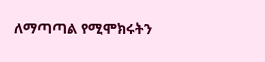ለማጣጣል የሚሞክሩትን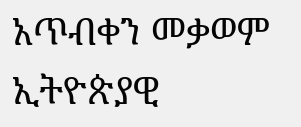አጥብቀን መቃወም ኢትዮጵያዊ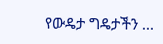የውዴታ ግዴታችን ...